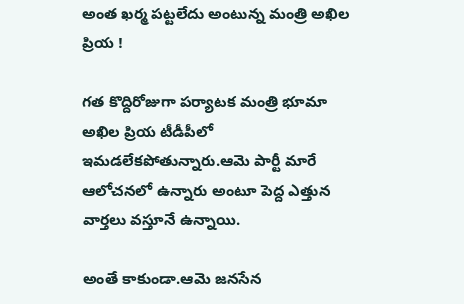అంత ఖర్మ పట్టలేదు అంటున్న మంత్రి అఖిల ప్రియ !

గత కొద్దిరోజుగా పర్యాటక మంత్రి భూమా అఖిల ప్రియ టీడీపీలో ఇమడలేకపోతున్నారు.ఆమె పార్టీ మారే ఆలోచనలో ఉన్నారు అంటూ పెద్ద ఎత్తున వార్తలు వస్తూనే ఉన్నాయి.

అంతే కాకుండా.ఆమె జనసేన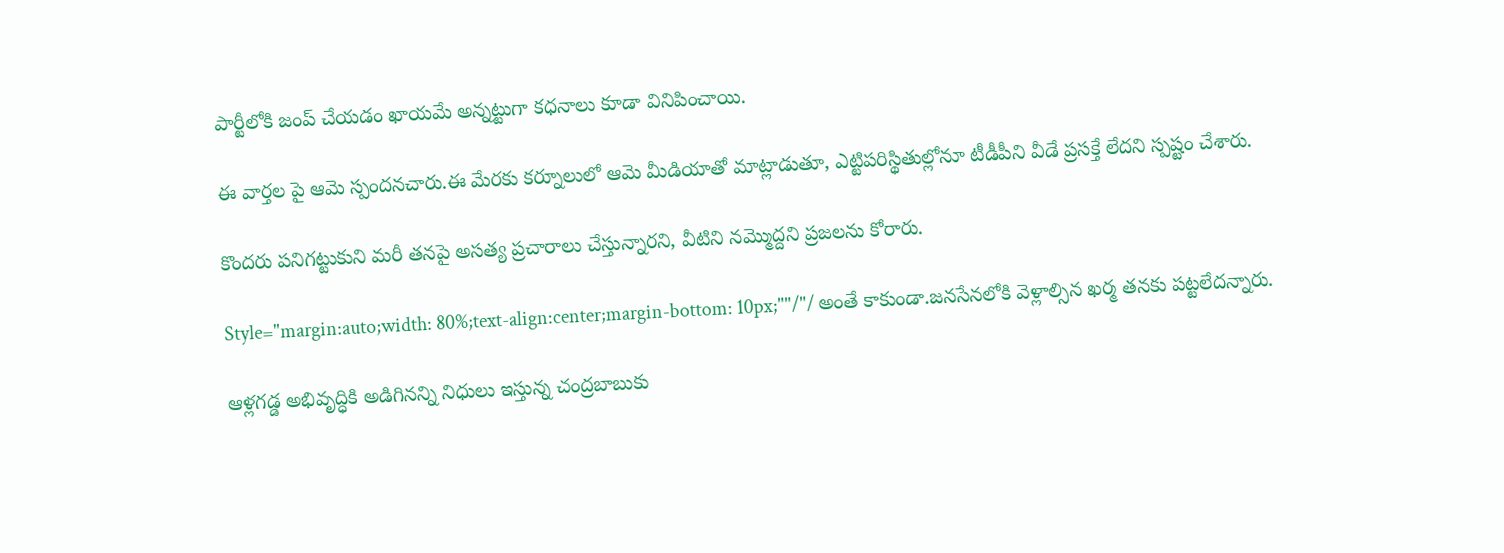పార్టీలోకి జంప్ చేయడం ఖాయమే అన్నట్టుగా కధనాలు కూడా వినిపించాయి.

ఈ వార్తల పై ఆమె స్పందనచారు.ఈ మేరకు కర్నూలులో ఆమె మీడియాతో మాట్లాడుతూ, ఎట్టిపరిస్థితుల్లోనూ టీడీపీని వీడే ప్రసక్తే లేదని స్పష్టం చేశారు.

కొందరు పనిగట్టుకుని మరీ తనపై అసత్య ప్రచారాలు చేస్తున్నారని, వీటిని నమ్మొద్దని ప్రజలను కోరారు.

Style="margin:auto;width: 80%;text-align:center;margin-bottom: 10px;""/"/ అంతే కాకుండా.జనసేనలోకి వెళ్లాల్సిన ఖర్మ తనకు పట్టలేదన్నారు.

ఆళ్లగడ్డ అభివృద్ధికి అడిగినన్ని నిధులు ఇస్తున్న చంద్రబాబుకు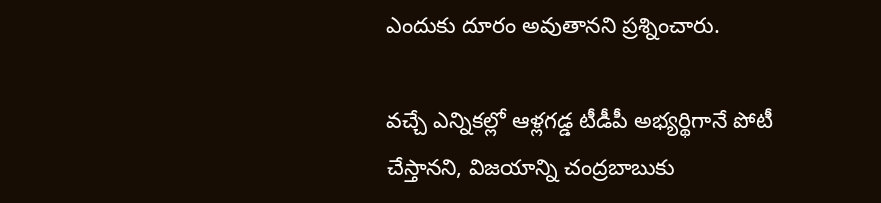ఎందుకు దూరం అవుతానని ప్రశ్నించారు.

వచ్చే ఎన్నికల్లో ఆళ్లగడ్డ టీడీపీ అభ్యర్థిగానే పోటీ చేస్తానని, విజయాన్ని చంద్రబాబుకు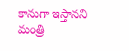కానుగా ఇస్తానని మంత్రి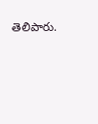తెలిపారు.